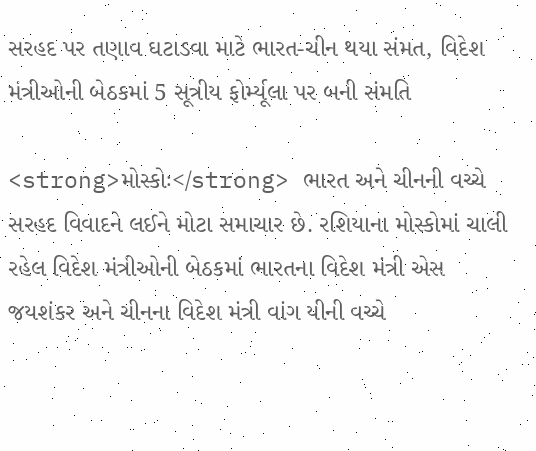સરહદ પર તણાવ ઘટાડવા માટે ભારત-ચીન થયા સંમત, વિદેશ મંત્રીઓની બેઠકમાં 5 સૂત્રીય ફોર્મ્યૂલા પર બની સંમતિ

<strong>મોસ્કોઃ</strong> ભારત અને ચીનની વચ્ચે સરહદ વિવાદને લઈને મોટા સમાચાર છે. રશિયાના મોસ્કોમાં ચાલી રહેલ વિદેશ મંત્રીઓની બેઠકમાં ભારતના વિદેશ મંત્રી એસ જયશંકર અને ચીનના વિદેશ મંત્રી વાંગ યીની વચ્ચે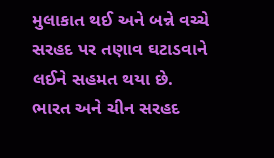મુલાકાત થઈ અને બન્ને વચ્ચે સરહદ પર તણાવ ઘટાડવાને લઈને સહમત થયા છે. ભારત અને ચીન સરહદ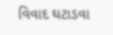વિવાદ ઘટાડવા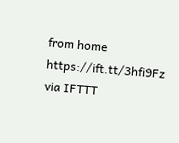from home https://ift.tt/3hfi9Fz
via IFTTT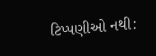ટિપ્પણીઓ નથી: